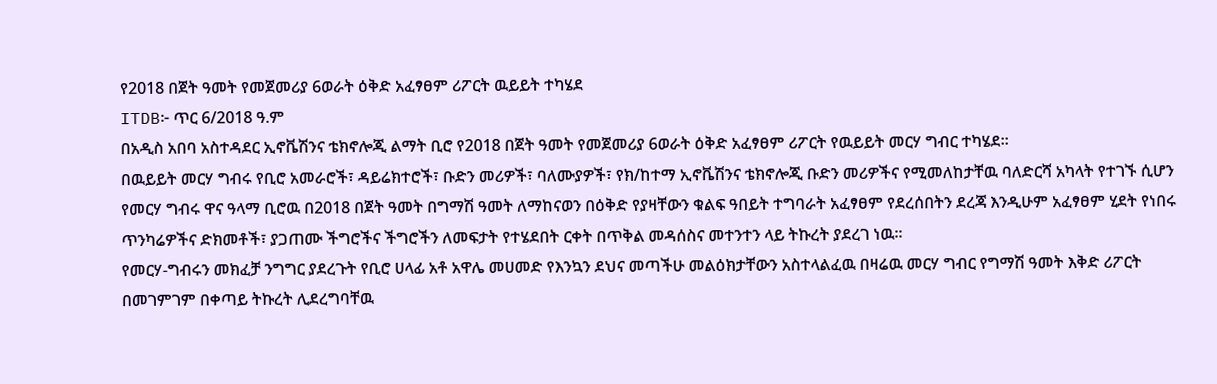የ2018 በጀት ዓመት የመጀመሪያ 6ወራት ዕቅድ አፈፃፀም ሪፖርት ዉይይት ተካሄደ
ITDB፦ ጥር 6/2018 ዓ.ም
በአዲስ አበባ አስተዳደር ኢኖቬሽንና ቴክኖሎጂ ልማት ቢሮ የ2018 በጀት ዓመት የመጀመሪያ 6ወራት ዕቅድ አፈፃፀም ሪፖርት የዉይይት መርሃ ግብር ተካሄደ።
በዉይይት መርሃ ግብሩ የቢሮ አመራሮች፣ ዳይሬክተሮች፣ ቡድን መሪዎች፣ ባለሙያዎች፣ የክ/ከተማ ኢኖቬሽንና ቴክኖሎጂ ቡድን መሪዎችና የሚመለከታቸዉ ባለድርሻ አካላት የተገኙ ሲሆን የመርሃ ግብሩ ዋና ዓላማ ቢሮዉ በ2018 በጀት ዓመት በግማሽ ዓመት ለማከናወን በዕቅድ የያዛቸውን ቁልፍ ዓበይት ተግባራት አፈፃፀም የደረሰበትን ደረጃ እንዲሁም አፈፃፀም ሂደት የነበሩ ጥንካሬዎችና ድክመቶች፣ ያጋጠሙ ችግሮችና ችግሮችን ለመፍታት የተሄደበት ርቀት በጥቅል መዳሰስና መተንተን ላይ ትኩረት ያደረገ ነዉ።
የመርሃ-ግብሩን መክፈቻ ንግግር ያደረጉት የቢሮ ሀላፊ አቶ አዋሌ መሀመድ የእንኳን ደህና መጣችሁ መልዕክታቸውን አስተላልፈዉ በዛሬዉ መርሃ ግብር የግማሽ ዓመት እቅድ ሪፖርት በመገምገም በቀጣይ ትኩረት ሊደረግባቸዉ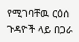የሚገባቸዉ ርዕሰ ጉዳዮች ላይ በጋራ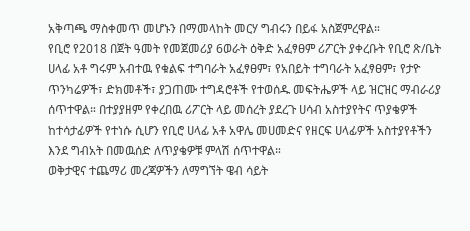አቅጣጫ ማስቀመጥ መሆኑን በማመላከት መርሃ ግብሩን በይፋ አስጀምረዋል።
የቢሮ የ2018 በጀት ዓመት የመጀመሪያ 6ወራት ዕቅድ አፈፃፀም ሪፖርት ያቀረቡት የቢሮ ጽ/ቤት ሀላፊ አቶ ግሩም አብተዉ የቁልፍ ተግባራት አፈፃፀም፣ የአበይት ተግባራት አፈፃፀም፣ የታዮ ጥንካሬዎች፣ ድክመቶች፣ ያጋጠሙ ተግዳሮቶች የተወሰዱ መፍትሔዎች ላይ ዝርዝር ማብራሪያ ሰጥተዋል። በተያያዘም የቀረበዉ ሪፖርት ላይ መሰረት ያደረጉ ሀሳብ አስተያየትና ጥያቄዎች ከተሳታፊዎች የተነሱ ሲሆን የቢሮ ሀላፊ አቶ አዋሌ መሀመድና የዘርፍ ሀላፊዎች አስተያየቶችን እንደ ግብአት በመዉሰድ ለጥያቄዎቹ ምላሽ ሰጥተዋል።
ወቅታዊና ተጨማሪ መረጃዎችን ለማግኘት ዌብ ሳይት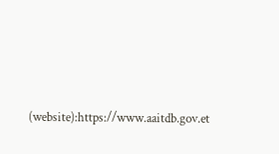(website):https://www.aaitdb.gov.et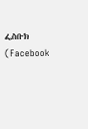ፌስቡክ (Facebook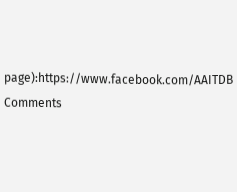page):https://www.facebook.com/AAITDB
Comments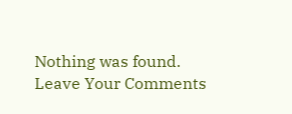Nothing was found.
Leave Your Comments